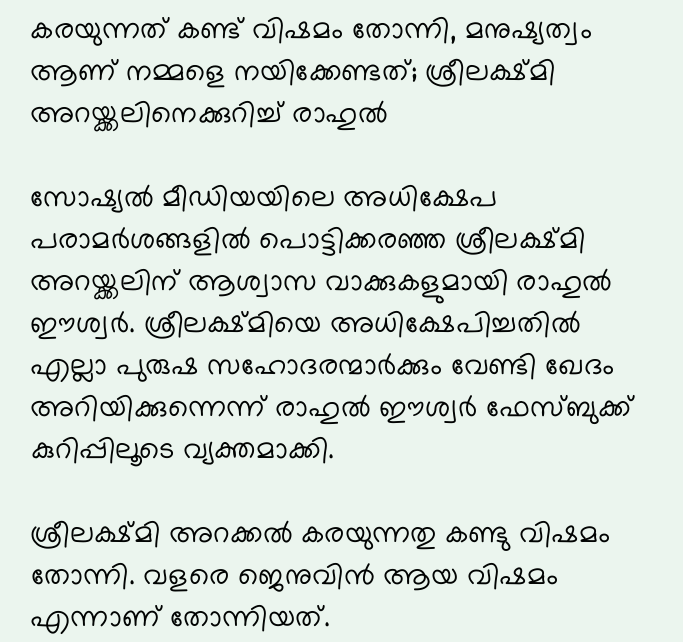കരയുന്നത് കണ്ട് വിഷമം തോന്നി, മനുഷ്യത്വം ആണ് നമ്മളെ നയിക്കേണ്ടത്; ശ്രീലക്ഷ്മി അറയ്ക്കലിനെക്കുറിച്ച് രാഹുൽ

സോഷ്യൽ മീഡിയയിലെ അധിക്ഷേപ പരാമർശങ്ങളിൽ പൊട്ടിക്കരഞ്ഞ ശ്രീലക്ഷ്മി അറയ്ക്കലിന് ആശ്വാസ വാക്കുകളുമായി രാഹുൽ ഈശ്വർ. ശ്രീലക്ഷ്മിയെ അധിക്ഷേപിച്ചതിൽ എല്ലാ പുരുഷ സഹോദരന്മാർക്കും വേണ്ടി ഖേദം അറിയിക്കുന്നെന്ന് രാഹുൽ ഈശ്വർ ഫേസ്ബുക്ക് കുറിപ്പിലൂടെ വ്യക്തമാക്കി.

ശ്രീലക്ഷ്മി അറക്കൽ കരയുന്നതു കണ്ടു വിഷമം തോന്നി. വളരെ ജെനുവിൻ ആയ വിഷമം എന്നാണ് തോന്നിയത്.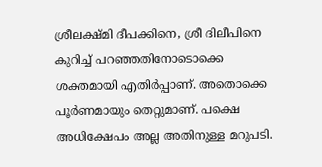ശ്രീലക്ഷ്മി ദീപക്കിനെ, ശ്രീ ദിലീപിനെ കുറിച്ച് പറഞ്ഞതിനോടൊക്കെ ശക്തമായി എതിർപ്പാണ്. അതൊക്കെ പൂർണമായും തെറ്റുമാണ്. പക്ഷെ അധിക്ഷേപം അല്ല അതിനുള്ള മറുപടി.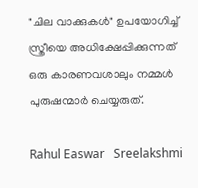"ചില വാക്കുകൾ" ഉപയോഗിച്ച് സ്ത്രീയെ അധിക്ഷേപ്പിക്കുന്നത് ഒരു കാരണവശാലും നമ്മൾ പുരുഷന്മാർ ചെയ്യരുത്.

Rahul Easwar   Sreelakshmi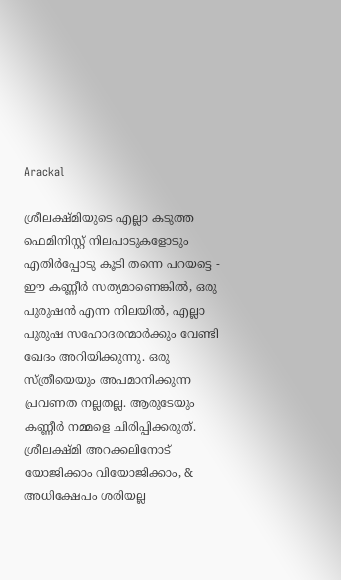Arackal

ശ്രീലക്ഷ്മിയുടെ എല്ലാ കടുത്ത ഫെമിനിസ്റ്റ് നിലപാടുകളോടും എതിർപ്പോടു കൂടി തന്നെ പറയട്ടെ - ഈ കണ്ണീർ സത്യമാണെങ്കിൽ, ഒരു പുരുഷൻ എന്ന നിലയിൽ, എല്ലാ പുരുഷ സഹോദരന്മാർക്കും വേണ്ടി ഖേദം അറിയിക്കുന്നു. ഒരു സ്ത്രീയെയും അപമാനിക്കുന്ന പ്രവണത നല്ലതല്ല. ആരുടേയും കണ്ണീർ നമ്മളെ ചിരിപ്പിക്കരുത്. ശ്രീലക്ഷ്മി അറക്കലിനോട് യോജിക്കാം വിയോജിക്കാം, & അധിക്ഷേപം ശരിയല്ല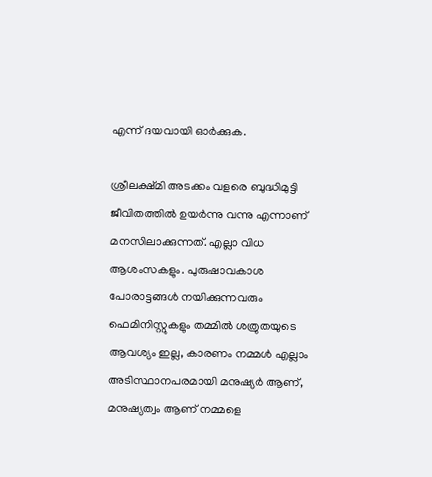എന്ന് ദയവായി ഓർക്കുക.

ശ്രീലക്ഷ്മി അടക്കം വളരെ ബുദ്ധിമുട്ടി ജീവിതത്തിൽ ഉയർന്നു വന്നു എന്നാണ് മനസിലാക്കുന്നത്. എല്ലാ വിധ ആശംസകളും. പുരുഷാവകാശ പോരാട്ടങ്ങൾ നയിക്കുന്നവരും ഫെമിനിസ്റ്റുകളും തമ്മിൽ ശത്രുതയുടെ ആവശ്യം ഇല്ല, കാരണം നമ്മൾ എല്ലാം അടിസ്ഥാനപരമായി മനുഷ്യർ ആണ്, മനുഷ്യത്വം ആണ് നമ്മളെ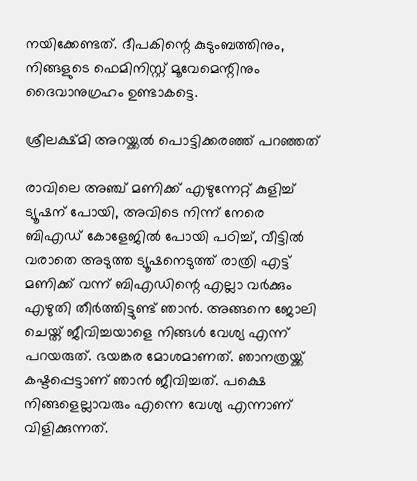നയിക്കേണ്ടത്. ദീപകിന്റെ കുടുംബത്തിനും, നിങ്ങളുടെ ഫെമിനിസ്റ്റ് മൂവേമെന്റിനും ദൈവാനുഗ്രഹം ഉണ്ടാകട്ടെ.

ശ്രീലക്ഷ്മി അറയ്ക്കൽ പൊട്ടിക്കരഞ്ഞ് പറഞ്ഞത്

രാവിലെ അഞ്ച് മണിക്ക് എഴുന്നേറ്റ് കുളിച്ച് ട്യൂഷന് പോയി, അവിടെ നിന്ന് നേരെ ബിഎഡ് കോളേജിൽ പോയി പഠിച്ച്, വീട്ടിൽ വരാതെ അടുത്ത ട്യൂഷനെടുത്ത് രാത്രി എട്ട് മണിക്ക് വന്ന് ബിഎഡിന്റെ എല്ലാ വർക്കും എഴുതി തീർത്തിട്ടുണ്ട് ഞാൻ. അങ്ങനെ ജോലി ചെയ്ത് ജീവിച്ചയാളെ നിങ്ങൾ വേശ്യ എന്ന് പറയരുത്. ഭയങ്കര മോശമാണത്. ഞാനത്രയ്ക്ക് കഷ്ടപ്പെട്ടാണ് ഞാൻ ജീവിച്ചത്. പക്ഷെ നിങ്ങളെല്ലാവരും എന്നെ വേശ്യ എന്നാണ് വിളിക്കുന്നത്.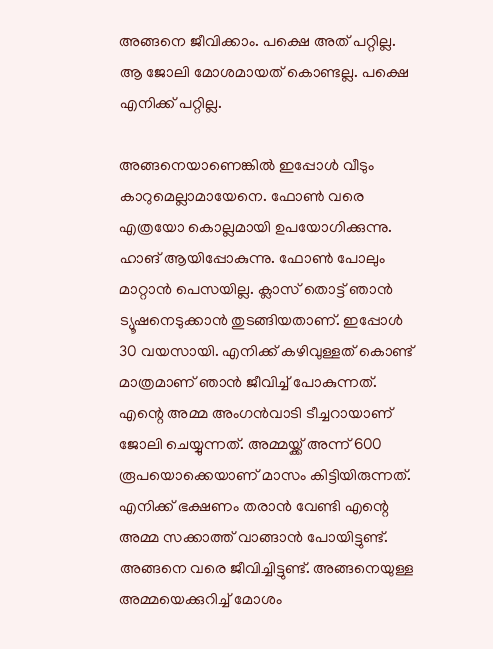അങ്ങനെ ജീവിക്കാം. പക്ഷെ അത് പറ്റില്ല. ആ ജോലി മോശമായത് കൊണ്ടല്ല. പക്ഷെ എനിക്ക് പറ്റില്ല.

അങ്ങനെയാണെങ്കിൽ ഇപ്പോൾ വീടും കാറുമെല്ലാമായേനെ. ഫോൺ വരെ എത്രയോ കൊല്ലമായി ഉപയോഗിക്കുന്നു. ഹാങ് ആയിപ്പോകുന്നു. ഫോൺ പോലും മാറ്റാൻ പെസയില്ല. ക്ലാസ് തൊട്ട് ഞാൻ ട്യൂഷനെടുക്കാൻ തുടങ്ങിയതാണ്. ഇപ്പോൾ 30 വയസായി. എനിക്ക് കഴിവുള്ളത് കൊണ്ട് മാത്രമാണ് ഞാൻ ജീവിച്ച് പോകുന്നത്. എന്റെ അമ്മ അംഗൻവാടി ടീച്ചറായാണ് ജോലി ചെയ്യുന്നത്. അമ്മയ്ക്ക് അന്ന് 600 രൂപയൊക്കെയാണ് മാസം കിട്ടിയിരുന്നത്. എനിക്ക് ഭക്ഷണം തരാൻ വേണ്ടി എന്റെ അമ്മ സക്കാത്ത് വാങ്ങാൻ പോയിട്ടുണ്ട്. അങ്ങനെ വരെ ജീവിച്ചിട്ടുണ്ട്. അങ്ങനെയുള്ള അമ്മയെക്കുറിച്ച് മോശം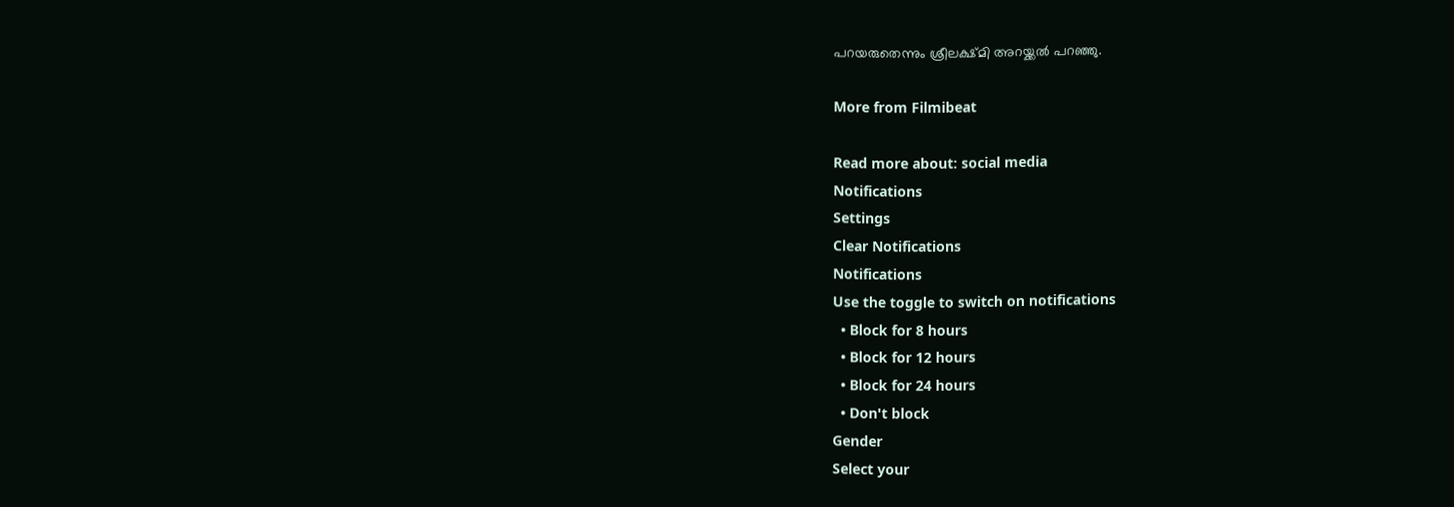പറയരുതെന്നും ശ്രീലക്ഷ്മി അറയ്ക്കൽ പറഞ്ഞു.

More from Filmibeat

Read more about: social media
Notifications
Settings
Clear Notifications
Notifications
Use the toggle to switch on notifications
  • Block for 8 hours
  • Block for 12 hours
  • Block for 24 hours
  • Don't block
Gender
Select your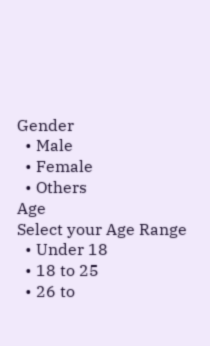Gender
  • Male
  • Female
  • Others
Age
Select your Age Range
  • Under 18
  • 18 to 25
  • 26 to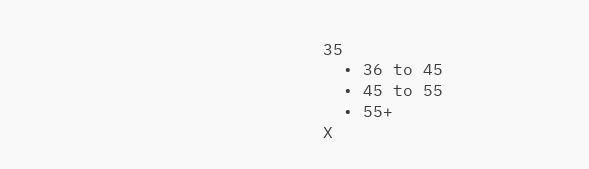35
  • 36 to 45
  • 45 to 55
  • 55+
X